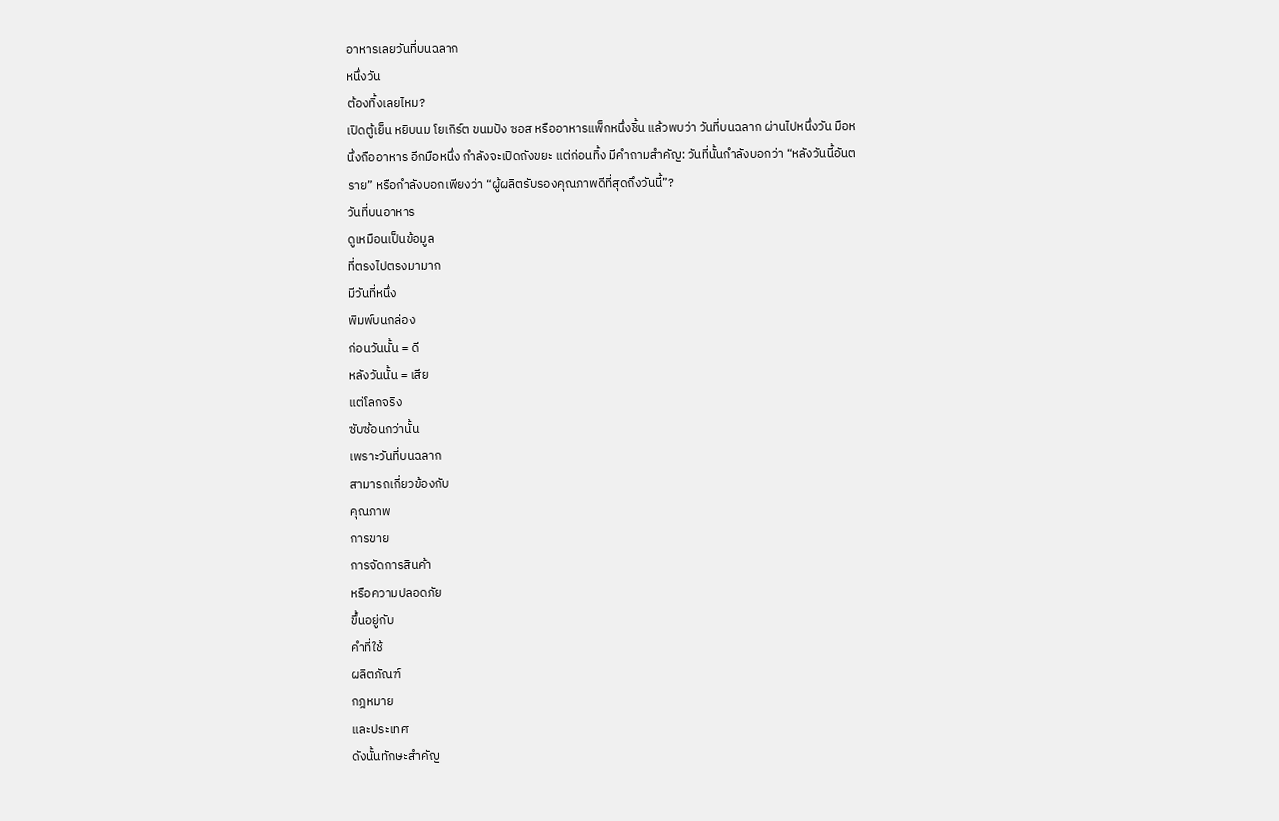อาหารเลยวันที่บนฉลาก
หนึ่งวัน
ต้องทิ้งเลยไหม?
เปิดตู้เย็น หยิบนม โยเกิร์ต ขนมปัง ซอส หรืออาหารแพ็กหนึ่งชิ้น แล้วพบว่า วันที่บนฉลาก ผ่านไปหนึ่งวัน มือหนึ่งถืออาหาร อีกมือหนึ่ง กำลังจะเปิดถังขยะ แต่ก่อนทิ้ง มีคำถามสำคัญ: วันที่นั้นกำลังบอกว่า “หลังวันนี้อันตราย” หรือกำลังบอกเพียงว่า “ผู้ผลิตรับรองคุณภาพดีที่สุดถึงวันนี้”?
วันที่บนอาหาร
ดูเหมือนเป็นข้อมูล
ที่ตรงไปตรงมามาก
มีวันที่หนึ่ง
พิมพ์บนกล่อง
ก่อนวันนั้น = ดี
หลังวันนั้น = เสีย
แต่โลกจริง
ซับซ้อนกว่านั้น
เพราะวันที่บนฉลาก
สามารถเกี่ยวข้องกับ
คุณภาพ
การขาย
การจัดการสินค้า
หรือความปลอดภัย
ขึ้นอยู่กับ
คำที่ใช้
ผลิตภัณฑ์
กฎหมาย
และประเทศ
ดังนั้นทักษะสำคัญ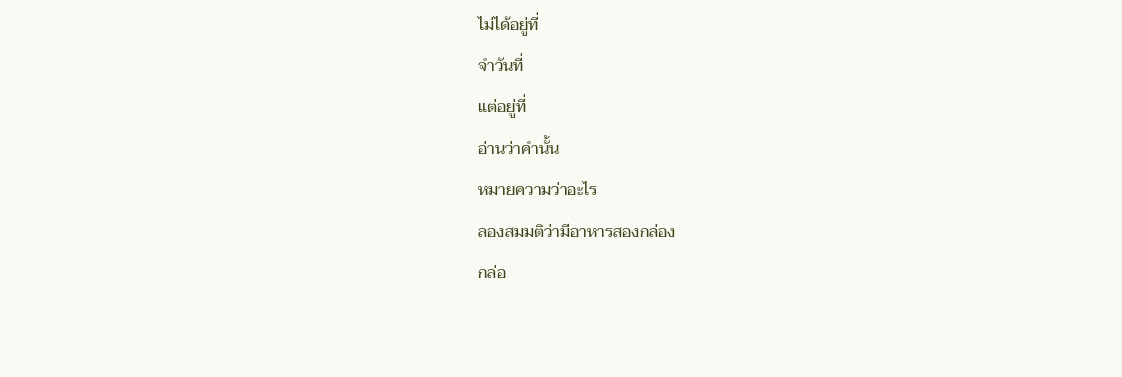ไม่ได้อยู่ที่
จำวันที่
แต่อยู่ที่
อ่านว่าคำนั้น
หมายความว่าอะไร
ลองสมมติว่ามีอาหารสองกล่อง
กล่อ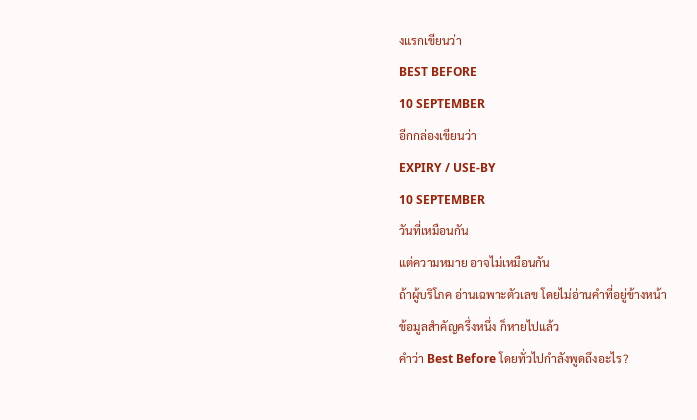งแรกเขียนว่า
BEST BEFORE
10 SEPTEMBER
อีกกล่องเขียนว่า
EXPIRY / USE-BY
10 SEPTEMBER
วันที่เหมือนกัน
แต่ความหมาย อาจไม่เหมือนกัน
ถ้าผู้บริโภค อ่านเฉพาะตัวเลข โดยไม่อ่านคำที่อยู่ข้างหน้า
ข้อมูลสำคัญครึ่งหนึ่ง ก็หายไปแล้ว
คำว่า Best Before โดยทั่วไปกำลังพูดถึงอะไร?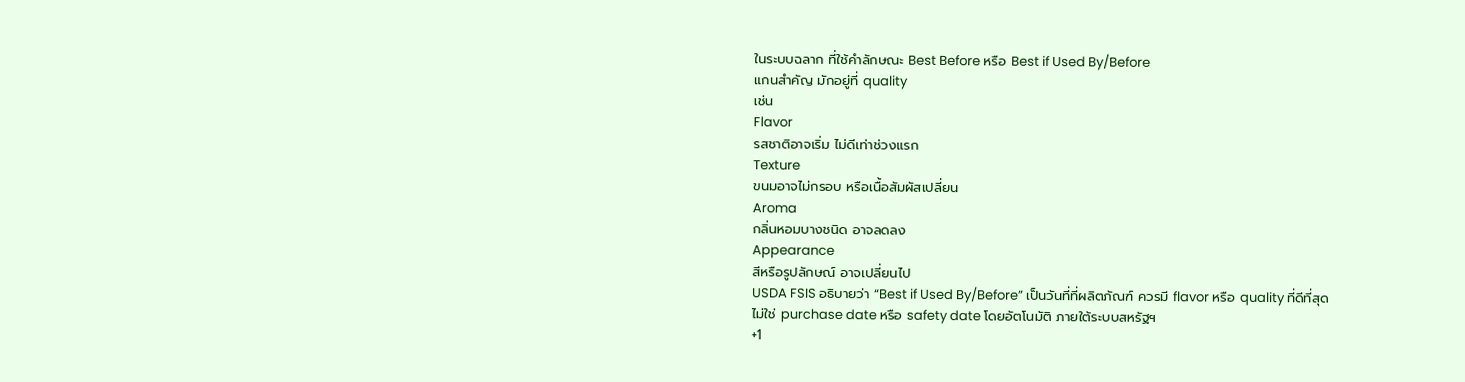ในระบบฉลาก ที่ใช้คำลักษณะ Best Before หรือ Best if Used By/Before
แกนสำคัญ มักอยู่ที่ quality
เช่น
Flavor
รสชาติอาจเริ่ม ไม่ดีเท่าช่วงแรก
Texture
ขนมอาจไม่กรอบ หรือเนื้อสัมผัสเปลี่ยน
Aroma
กลิ่นหอมบางชนิด อาจลดลง
Appearance
สีหรือรูปลักษณ์ อาจเปลี่ยนไป
USDA FSIS อธิบายว่า “Best if Used By/Before” เป็นวันที่ที่ผลิตภัณฑ์ ควรมี flavor หรือ quality ที่ดีที่สุด
ไม่ใช่ purchase date หรือ safety date โดยอัตโนมัติ ภายใต้ระบบสหรัฐฯ
+1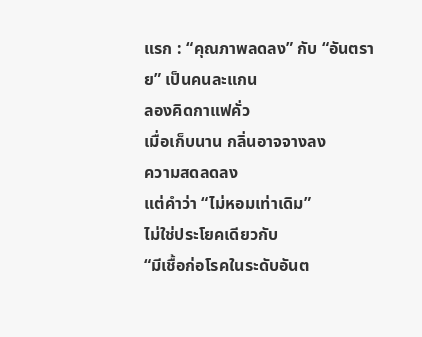แรก : “คุณภาพลดลง” กับ “อันตราย” เป็นคนละแกน
ลองคิดกาแฟคั่ว
เมื่อเก็บนาน กลิ่นอาจจางลง
ความสดลดลง
แต่คำว่า “ไม่หอมเท่าเดิม”
ไม่ใช่ประโยคเดียวกับ
“มีเชื้อก่อโรคในระดับอันต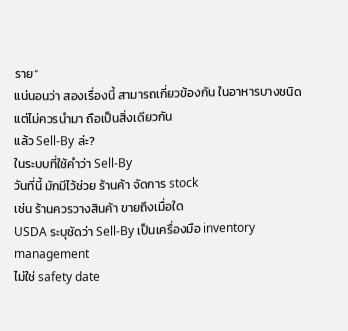ราย”
แน่นอนว่า สองเรื่องนี้ สามารถเกี่ยวข้องกัน ในอาหารบางชนิด
แต่ไม่ควรนำมา ถือเป็นสิ่งเดียวกัน
แล้ว Sell-By ล่ะ?
ในระบบที่ใช้คำว่า Sell-By
วันที่นี้ มักมีไว้ช่วย ร้านค้า จัดการ stock
เช่น ร้านควรวางสินค้า ขายถึงเมื่อใด
USDA ระบุชัดว่า Sell-By เป็นเครื่องมือ inventory management
ไม่ใช่ safety date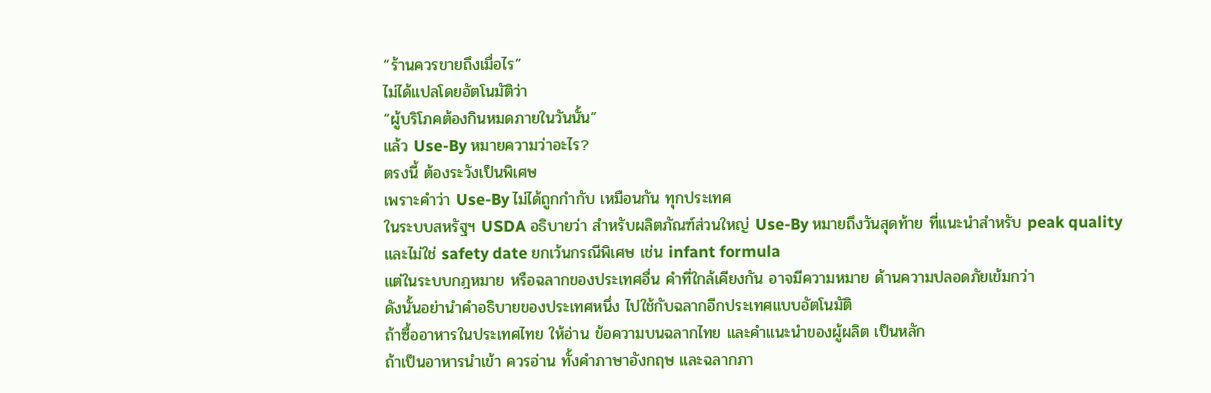“ร้านควรขายถึงเมื่อไร”
ไม่ได้แปลโดยอัตโนมัติว่า
“ผู้บริโภคต้องกินหมดภายในวันนั้น”
แล้ว Use-By หมายความว่าอะไร?
ตรงนี้ ต้องระวังเป็นพิเศษ
เพราะคำว่า Use-By ไม่ได้ถูกกำกับ เหมือนกัน ทุกประเทศ
ในระบบสหรัฐฯ USDA อธิบายว่า สำหรับผลิตภัณฑ์ส่วนใหญ่ Use-By หมายถึงวันสุดท้าย ที่แนะนำสำหรับ peak quality
และไม่ใช่ safety date ยกเว้นกรณีพิเศษ เช่น infant formula
แต่ในระบบกฎหมาย หรือฉลากของประเทศอื่น คำที่ใกล้เคียงกัน อาจมีความหมาย ด้านความปลอดภัยเข้มกว่า
ดังนั้นอย่านำคำอธิบายของประเทศหนึ่ง ไปใช้กับฉลากอีกประเทศแบบอัตโนมัติ
ถ้าซื้ออาหารในประเทศไทย ให้อ่าน ข้อความบนฉลากไทย และคำแนะนำของผู้ผลิต เป็นหลัก
ถ้าเป็นอาหารนำเข้า ควรอ่าน ทั้งคำภาษาอังกฤษ และฉลากภา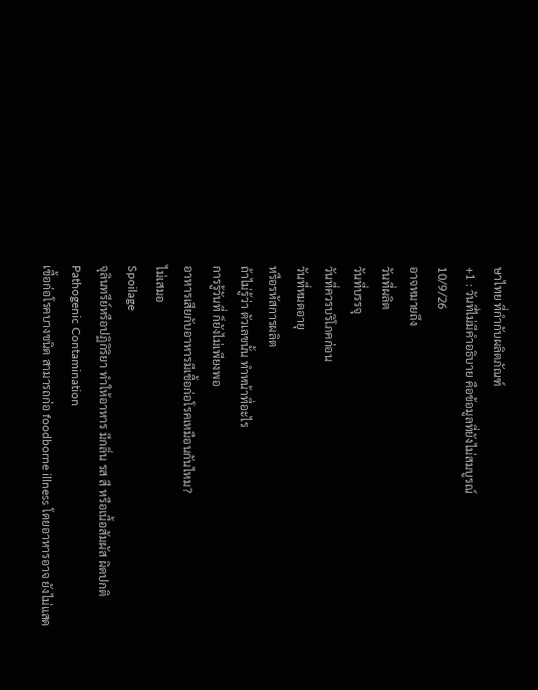ษาไทย ที่กำกับผลิตภัณฑ์
+1 : วันที่ไม่มีคำอธิบาย คือข้อมูลที่ยังไม่สมบูรณ์
10/9/26
อาจหมายถึง
วันที่ผลิต
วันที่บรรจุ
วันที่ควรบริโภคก่อน
วันที่หมดอายุ
หรือรหัสการผลิต
ถ้าไม่รู้ว่า ตัวเลขนั้น ทำหน้าที่อะไร
การรู้วันที่ ก็ยังไม่เพียงพอ
อาหารเสียกับอาหารมีเชื้อก่อโรคเหมือนกันไหม?
ไม่เสมอ
Spoilage
จุลินทรีย์หรือปฏิกิริยา ทำให้อาหาร มีกลิ่น รส สี หรือเนื้อสัมผัส ผิดปกติ
Pathogenic Contamination
เชื้อก่อโรคบางชนิด สามารถก่อ foodborne illness โดยอาหารอาจ ยังไม่แสด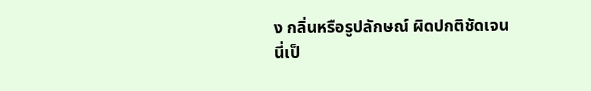ง กลิ่นหรือรูปลักษณ์ ผิดปกติชัดเจน
นี่เป็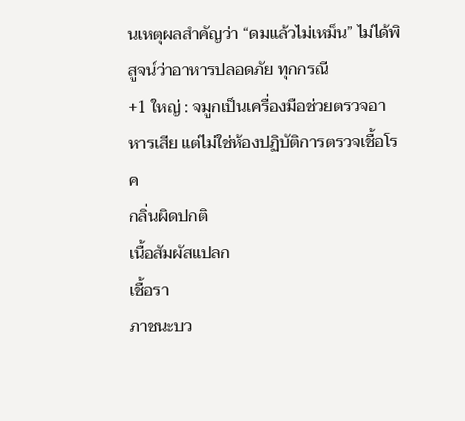นเหตุผลสำคัญว่า “ดมแล้วไม่เหม็น” ไม่ได้พิสูจน์ว่าอาหารปลอดภัย ทุกกรณี
+1 ใหญ่ : จมูกเป็นเครื่องมือช่วยตรวจอาหารเสีย แต่ไม่ใช่ห้องปฏิบัติการตรวจเชื้อโรค
กลิ่นผิดปกติ
เนื้อสัมผัสแปลก
เชื้อรา
ภาชนะบว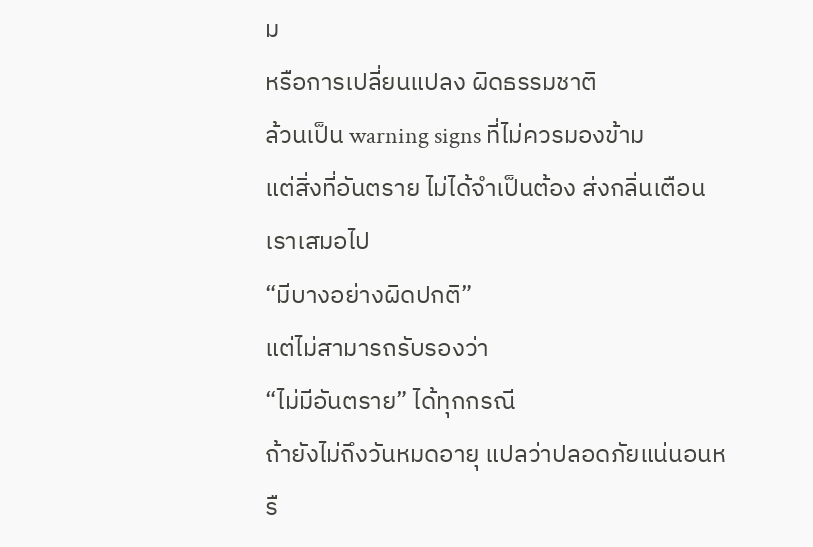ม
หรือการเปลี่ยนแปลง ผิดธรรมชาติ
ล้วนเป็น warning signs ที่ไม่ควรมองข้าม
แต่สิ่งที่อันตราย ไม่ได้จำเป็นต้อง ส่งกลิ่นเตือนเราเสมอไป
“มีบางอย่างผิดปกติ”
แต่ไม่สามารถรับรองว่า
“ไม่มีอันตราย” ได้ทุกกรณี
ถ้ายังไม่ถึงวันหมดอายุ แปลว่าปลอดภัยแน่นอนหรื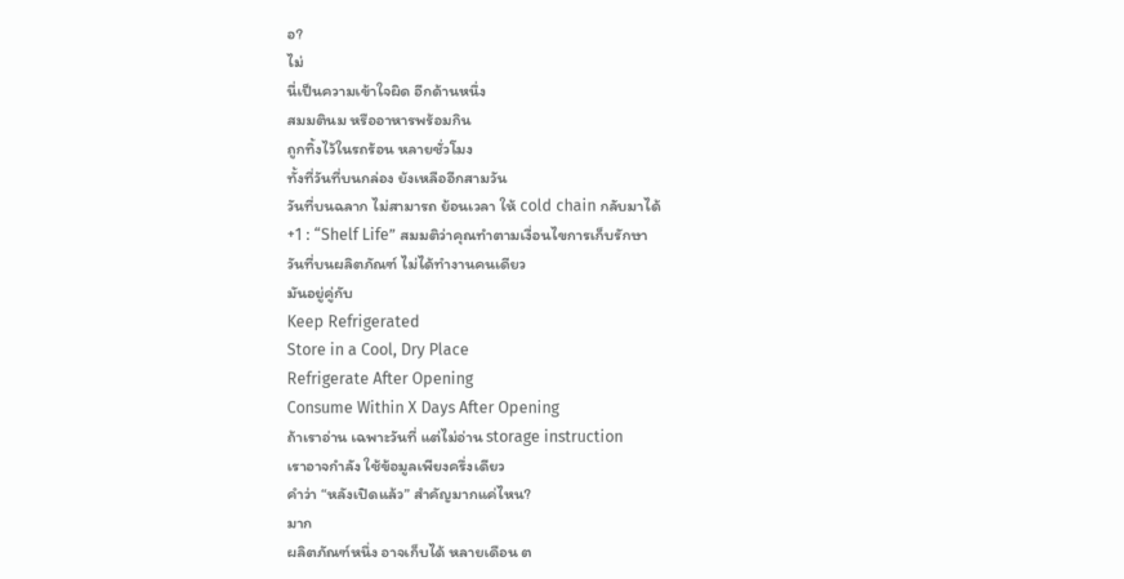อ?
ไม่
นี่เป็นความเข้าใจผิด อีกด้านหนึ่ง
สมมตินม หรืออาหารพร้อมกิน
ถูกทิ้งไว้ในรถร้อน หลายชั่วโมง
ทั้งที่วันที่บนกล่อง ยังเหลืออีกสามวัน
วันที่บนฉลาก ไม่สามารถ ย้อนเวลา ให้ cold chain กลับมาได้
+1 : “Shelf Life” สมมติว่าคุณทำตามเงื่อนไขการเก็บรักษา
วันที่บนผลิตภัณฑ์ ไม่ได้ทำงานคนเดียว
มันอยู่คู่กับ
Keep Refrigerated
Store in a Cool, Dry Place
Refrigerate After Opening
Consume Within X Days After Opening
ถ้าเราอ่าน เฉพาะวันที่ แต่ไม่อ่าน storage instruction
เราอาจกำลัง ใช้ข้อมูลเพียงครึ่งเดียว
คำว่า “หลังเปิดแล้ว” สำคัญมากแค่ไหน?
มาก
ผลิตภัณฑ์หนึ่ง อาจเก็บได้ หลายเดือน ต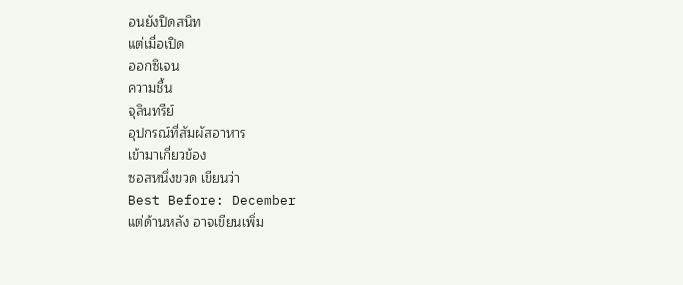อนยังปิดสนิท
แต่เมื่อเปิด
ออกซิเจน
ความชื้น
จุลินทรีย์
อุปกรณ์ที่สัมผัสอาหาร
เข้ามาเกี่ยวข้อง
ซอสหนึ่งขวด เขียนว่า
Best Before: December
แต่ด้านหลัง อาจเขียนเพิ่ม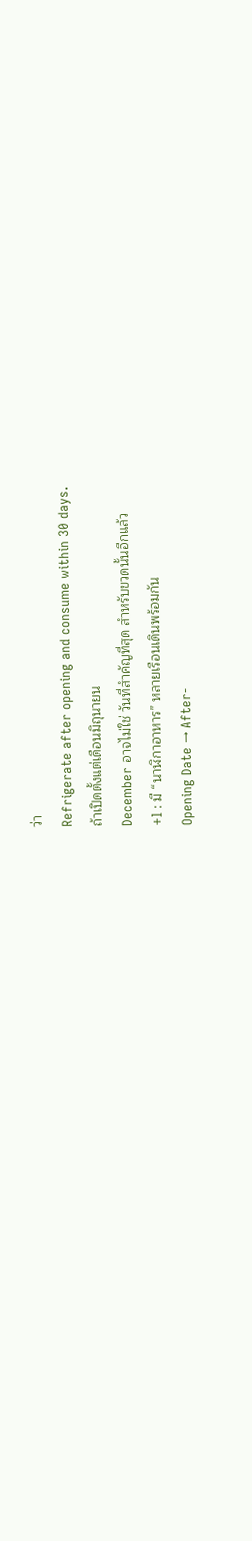ว่า
Refrigerate after opening and consume within 30 days.
ถ้าเปิดตั้งแต่เดือนมิถุนายน
December อาจไม่ใช่ วันที่สำคัญที่สุด สำหรับขวดนั้นอีกแล้ว
+1 : มี “นาฬิกาอาหาร” หลายเรือนเดินพร้อมกัน
Opening Date → After-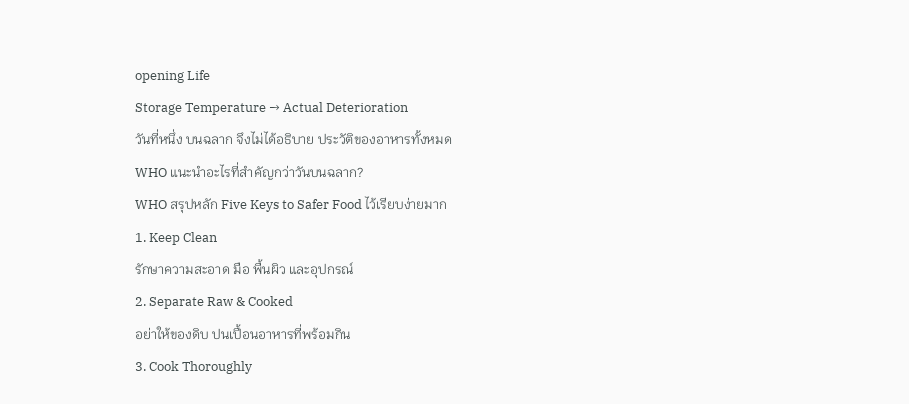opening Life
Storage Temperature → Actual Deterioration
วันที่หนึ่ง บนฉลาก จึงไม่ได้อธิบาย ประวัติของอาหารทั้งหมด
WHO แนะนำอะไรที่สำคัญกว่าวันบนฉลาก?
WHO สรุปหลัก Five Keys to Safer Food ไว้เรียบง่ายมาก
1. Keep Clean
รักษาความสะอาด มือ พื้นผิว และอุปกรณ์
2. Separate Raw & Cooked
อย่าให้ของดิบ ปนเปื้อนอาหารที่พร้อมกิน
3. Cook Thoroughly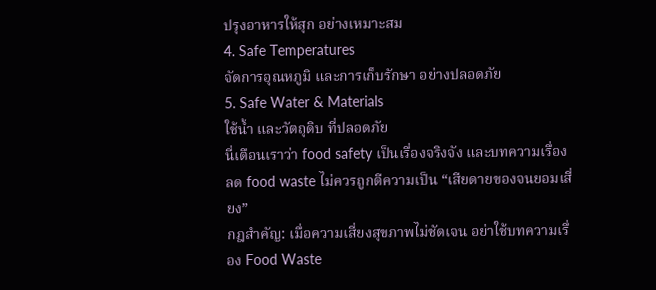ปรุงอาหารให้สุก อย่างเหมาะสม
4. Safe Temperatures
จัดการอุณหภูมิ และการเก็บรักษา อย่างปลอดภัย
5. Safe Water & Materials
ใช้น้ำ และวัตถุดิบ ที่ปลอดภัย
นี่เตือนเราว่า food safety เป็นเรื่องจริงจัง และบทความเรื่องลด food waste ไม่ควรถูกตีความเป็น “เสียดายของจนยอมเสี่ยง”
กฎสำคัญ: เมื่อความเสี่ยงสุขภาพไม่ชัดเจน อย่าใช้บทความเรื่อง Food Waste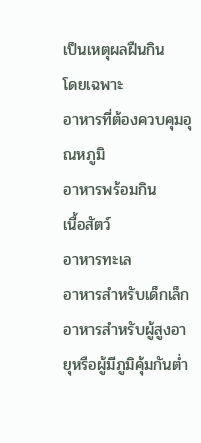เป็นเหตุผลฝืนกิน
โดยเฉพาะ
อาหารที่ต้องควบคุมอุณหภูมิ
อาหารพร้อมกิน
เนื้อสัตว์
อาหารทะเล
อาหารสำหรับเด็กเล็ก
อาหารสำหรับผู้สูงอายุหรือผู้มีภูมิคุ้มกันต่ำ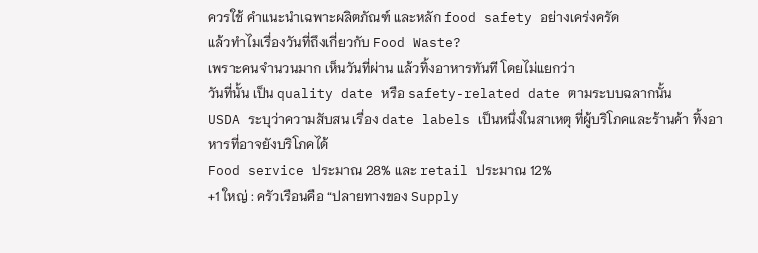ควรใช้ คำแนะนำเฉพาะผลิตภัณฑ์ และหลัก food safety อย่างเคร่งครัด
แล้วทำไมเรื่องวันที่ถึงเกี่ยวกับ Food Waste?
เพราะคนจำนวนมาก เห็นวันที่ผ่าน แล้วทิ้งอาหารทันที โดยไม่แยกว่า
วันที่นั้น เป็น quality date หรือ safety-related date ตามระบบฉลากนั้น
USDA ระบุว่าความสับสน เรื่อง date labels เป็นหนึ่งในสาเหตุ ที่ผู้บริโภคและร้านค้า ทิ้งอาหารที่อาจยังบริโภคได้
Food service ประมาณ 28% และ retail ประมาณ 12%
+1 ใหญ่ : ครัวเรือนคือ “ปลายทางของ Supply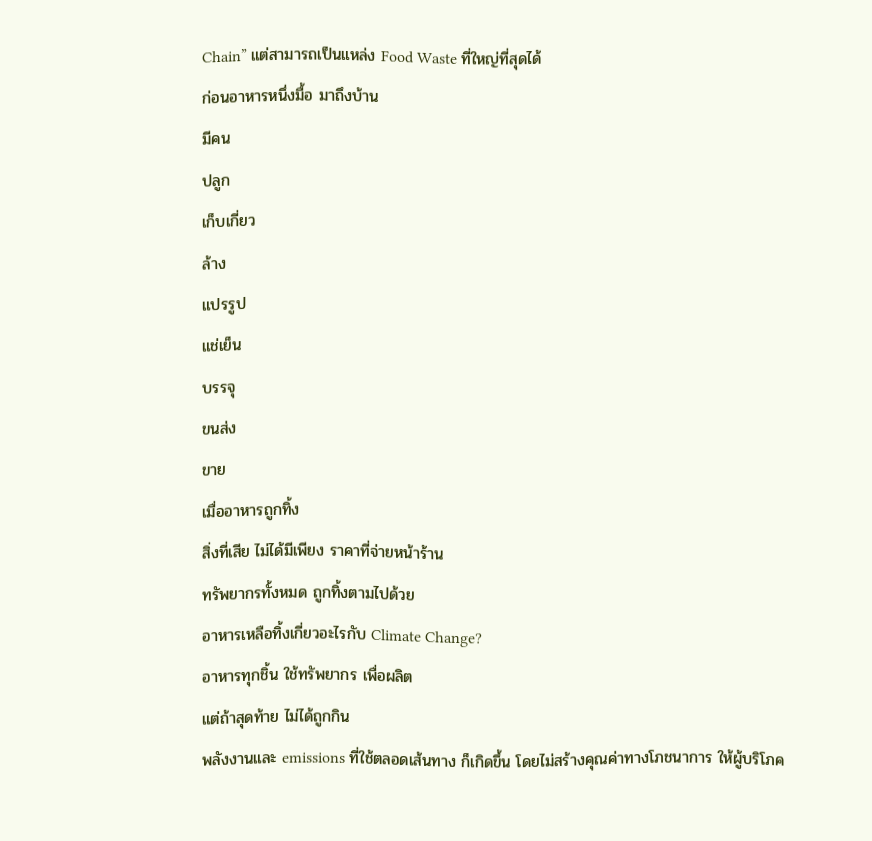Chain” แต่สามารถเป็นแหล่ง Food Waste ที่ใหญ่ที่สุดได้
ก่อนอาหารหนึ่งมื้อ มาถึงบ้าน
มีคน
ปลูก
เก็บเกี่ยว
ล้าง
แปรรูป
แช่เย็น
บรรจุ
ขนส่ง
ขาย
เมื่ออาหารถูกทิ้ง
สิ่งที่เสีย ไม่ได้มีเพียง ราคาที่จ่ายหน้าร้าน
ทรัพยากรทั้งหมด ถูกทิ้งตามไปด้วย
อาหารเหลือทิ้งเกี่ยวอะไรกับ Climate Change?
อาหารทุกชิ้น ใช้ทรัพยากร เพื่อผลิต
แต่ถ้าสุดท้าย ไม่ได้ถูกกิน
พลังงานและ emissions ที่ใช้ตลอดเส้นทาง ก็เกิดขึ้น โดยไม่สร้างคุณค่าทางโภชนาการ ให้ผู้บริโภค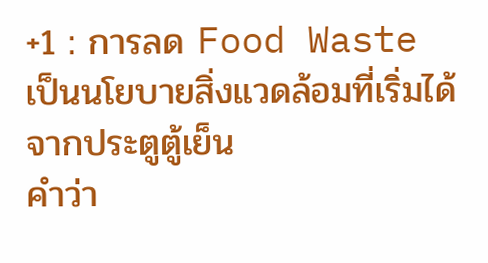+1 : การลด Food Waste เป็นนโยบายสิ่งแวดล้อมที่เริ่มได้จากประตูตู้เย็น
คำว่า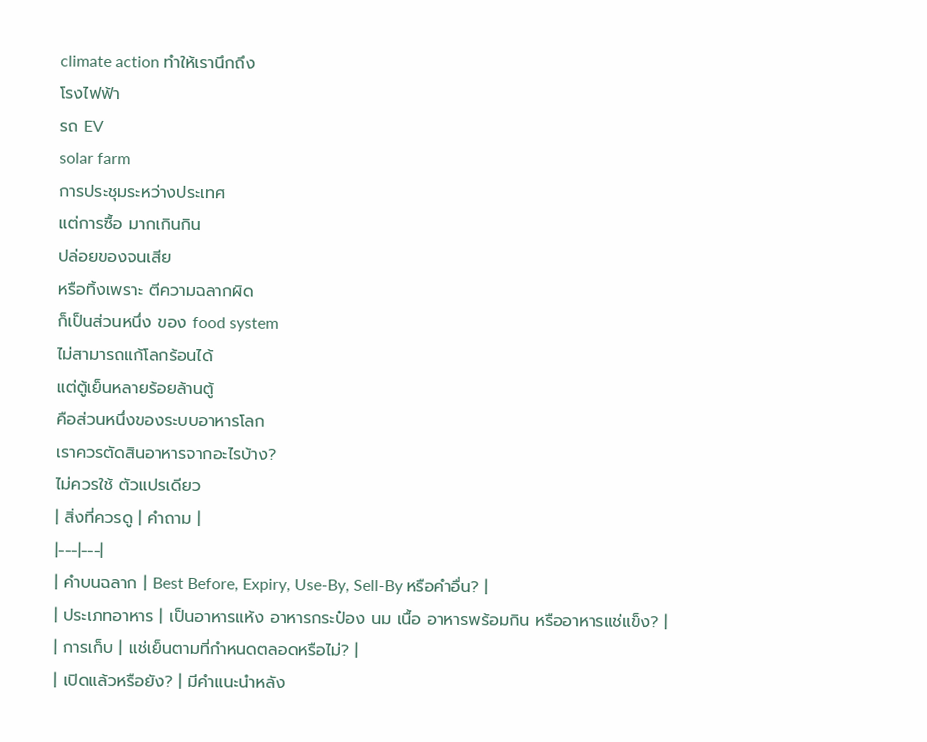climate action ทำให้เรานึกถึง
โรงไฟฟ้า
รถ EV
solar farm
การประชุมระหว่างประเทศ
แต่การซื้อ มากเกินกิน
ปล่อยของจนเสีย
หรือทิ้งเพราะ ตีความฉลากผิด
ก็เป็นส่วนหนึ่ง ของ food system
ไม่สามารถแก้โลกร้อนได้
แต่ตู้เย็นหลายร้อยล้านตู้
คือส่วนหนึ่งของระบบอาหารโลก
เราควรตัดสินอาหารจากอะไรบ้าง?
ไม่ควรใช้ ตัวแปรเดียว
| สิ่งที่ควรดู | คำถาม |
|---|---|
| คำบนฉลาก | Best Before, Expiry, Use-By, Sell-By หรือคำอื่น? |
| ประเภทอาหาร | เป็นอาหารแห้ง อาหารกระป๋อง นม เนื้อ อาหารพร้อมกิน หรืออาหารแช่แข็ง? |
| การเก็บ | แช่เย็นตามที่กำหนดตลอดหรือไม่? |
| เปิดแล้วหรือยัง? | มีคำแนะนำหลัง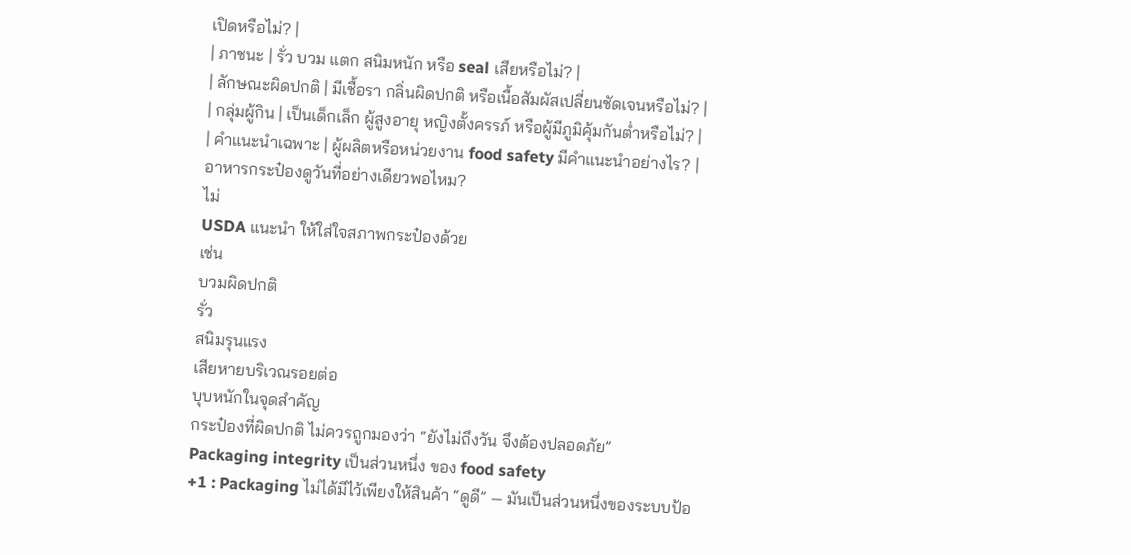เปิดหรือไม่? |
| ภาชนะ | รั่ว บวม แตก สนิมหนัก หรือ seal เสียหรือไม่? |
| ลักษณะผิดปกติ | มีเชื้อรา กลิ่นผิดปกติ หรือเนื้อสัมผัสเปลี่ยนชัดเจนหรือไม่? |
| กลุ่มผู้กิน | เป็นเด็กเล็ก ผู้สูงอายุ หญิงตั้งครรภ์ หรือผู้มีภูมิคุ้มกันต่ำหรือไม่? |
| คำแนะนำเฉพาะ | ผู้ผลิตหรือหน่วยงาน food safety มีคำแนะนำอย่างไร? |
อาหารกระป๋องดูวันที่อย่างเดียวพอไหม?
ไม่
USDA แนะนำ ให้ใส่ใจสภาพกระป๋องด้วย
เช่น
บวมผิดปกติ
รั่ว
สนิมรุนแรง
เสียหายบริเวณรอยต่อ
บุบหนักในจุดสำคัญ
กระป๋องที่ผิดปกติ ไม่ควรถูกมองว่า “ยังไม่ถึงวัน จึงต้องปลอดภัย”
Packaging integrity เป็นส่วนหนึ่ง ของ food safety
+1 : Packaging ไม่ได้มีไว้เพียงให้สินค้า “ดูดี” — มันเป็นส่วนหนึ่งของระบบป้อ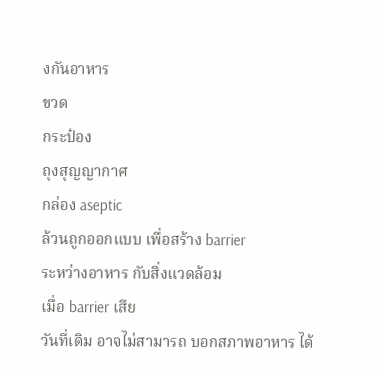งกันอาหาร
ขวด
กระป๋อง
ถุงสุญญากาศ
กล่อง aseptic
ล้วนถูกออกแบบ เพื่อสร้าง barrier
ระหว่างอาหาร กับสิ่งแวดล้อม
เมื่อ barrier เสีย
วันที่เดิม อาจไม่สามารถ บอกสภาพอาหาร ได้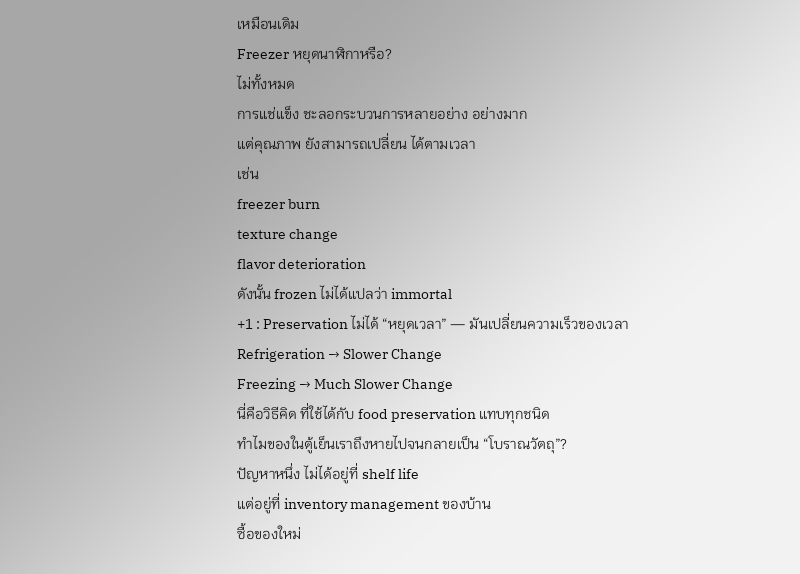เหมือนเดิม
Freezer หยุดนาฬิกาหรือ?
ไม่ทั้งหมด
การแช่แข็ง ชะลอกระบวนการหลายอย่าง อย่างมาก
แต่คุณภาพ ยังสามารถเปลี่ยน ได้ตามเวลา
เช่น
freezer burn
texture change
flavor deterioration
ดังนั้น frozen ไม่ได้แปลว่า immortal
+1 : Preservation ไม่ได้ “หยุดเวลา” — มันเปลี่ยนความเร็วของเวลา
Refrigeration → Slower Change
Freezing → Much Slower Change
นี่คือวิธีคิด ที่ใช้ได้กับ food preservation แทบทุกชนิด
ทำไมของในตู้เย็นเราถึงหายไปจนกลายเป็น “โบราณวัตถุ”?
ปัญหาหนึ่ง ไม่ได้อยู่ที่ shelf life
แต่อยู่ที่ inventory management ของบ้าน
ซื้อของใหม่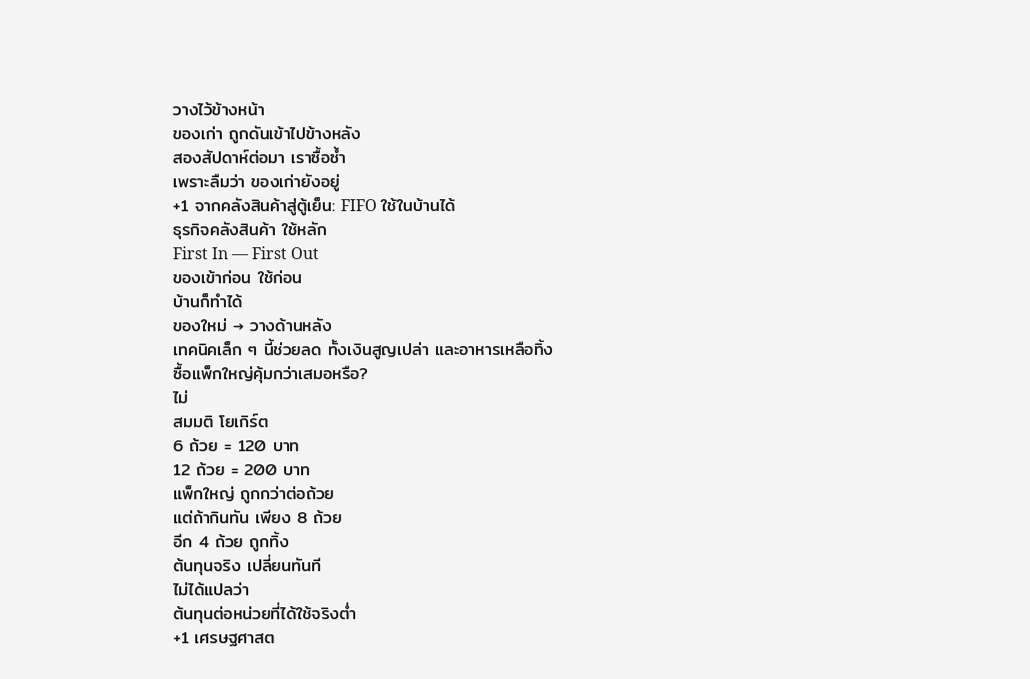วางไว้ข้างหน้า
ของเก่า ถูกดันเข้าไปข้างหลัง
สองสัปดาห์ต่อมา เราซื้อซ้ำ
เพราะลืมว่า ของเก่ายังอยู่
+1 จากคลังสินค้าสู่ตู้เย็น: FIFO ใช้ในบ้านได้
ธุรกิจคลังสินค้า ใช้หลัก
First In — First Out
ของเข้าก่อน ใช้ก่อน
บ้านก็ทำได้
ของใหม่ → วางด้านหลัง
เทคนิคเล็ก ๆ นี้ช่วยลด ทั้งเงินสูญเปล่า และอาหารเหลือทิ้ง
ซื้อแพ็กใหญ่คุ้มกว่าเสมอหรือ?
ไม่
สมมติ โยเกิร์ต
6 ถ้วย = 120 บาท
12 ถ้วย = 200 บาท
แพ็กใหญ่ ถูกกว่าต่อถ้วย
แต่ถ้ากินทัน เพียง 8 ถ้วย
อีก 4 ถ้วย ถูกทิ้ง
ต้นทุนจริง เปลี่ยนทันที
ไม่ได้แปลว่า
ต้นทุนต่อหน่วยที่ได้ใช้จริงต่ำ
+1 เศรษฐศาสต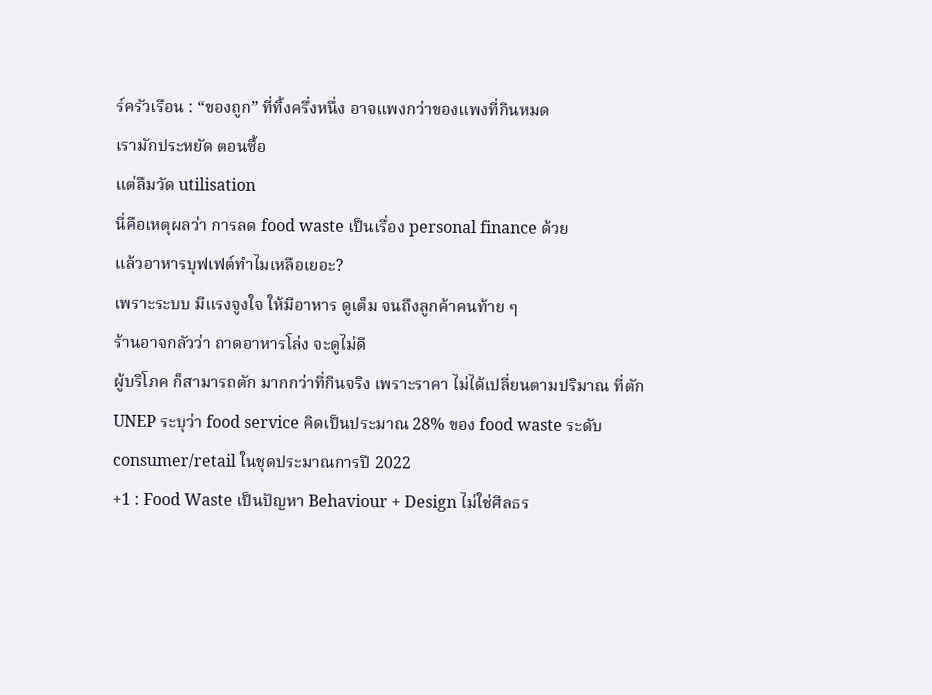ร์ครัวเรือน : “ของถูก” ที่ทิ้งครึ่งหนึ่ง อาจแพงกว่าของแพงที่กินหมด
เรามักประหยัด ตอนซื้อ
แต่ลืมวัด utilisation
นี่คือเหตุผลว่า การลด food waste เป็นเรื่อง personal finance ด้วย
แล้วอาหารบุฟเฟต์ทำไมเหลือเยอะ?
เพราะระบบ มีแรงจูงใจ ให้มีอาหาร ดูเต็ม จนถึงลูกค้าคนท้าย ๆ
ร้านอาจกลัวว่า ถาดอาหารโล่ง จะดูไม่ดี
ผู้บริโภค ก็สามารถตัก มากกว่าที่กินจริง เพราะราคา ไม่ได้เปลี่ยนตามปริมาณ ที่ตัก
UNEP ระบุว่า food service คิดเป็นประมาณ 28% ของ food waste ระดับ consumer/retail ในชุดประมาณการปี 2022
+1 : Food Waste เป็นปัญหา Behaviour + Design ไม่ใช่ศีลธร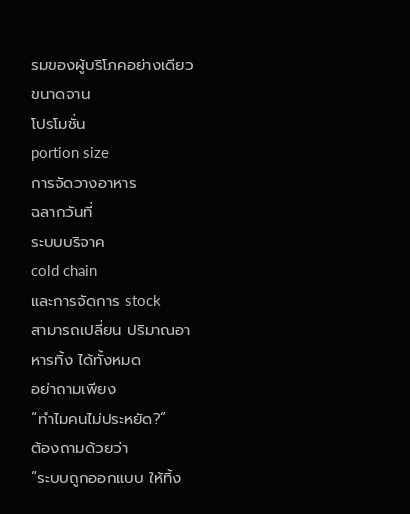รมของผู้บริโภคอย่างเดียว
ขนาดจาน
โปรโมชั่น
portion size
การจัดวางอาหาร
ฉลากวันที่
ระบบบริจาค
cold chain
และการจัดการ stock
สามารถเปลี่ยน ปริมาณอาหารทิ้ง ได้ทั้งหมด
อย่าถามเพียง
“ทำไมคนไม่ประหยัด?”
ต้องถามด้วยว่า
“ระบบถูกออกแบบ ให้ทิ้ง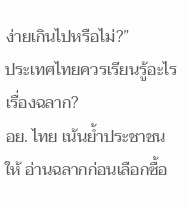ง่ายเกินไปหรือไม่?”
ประเทศไทยควรเรียนรู้อะไรเรื่องฉลาก?
อย. ไทย เน้นย้ำประชาชน ให้ อ่านฉลากก่อนเลือกซื้อ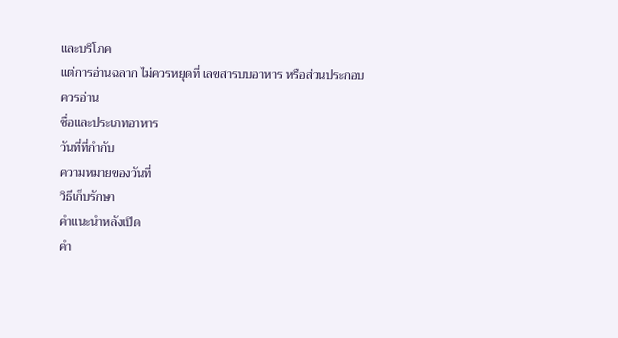และบริโภค
แต่การอ่านฉลาก ไม่ควรหยุดที่ เลขสารบบอาหาร หรือส่วนประกอบ
ควรอ่าน
ชื่อและประเภทอาหาร
วันที่ที่กำกับ
ความหมายของวันที่
วิธีเก็บรักษา
คำแนะนำหลังเปิด
คำ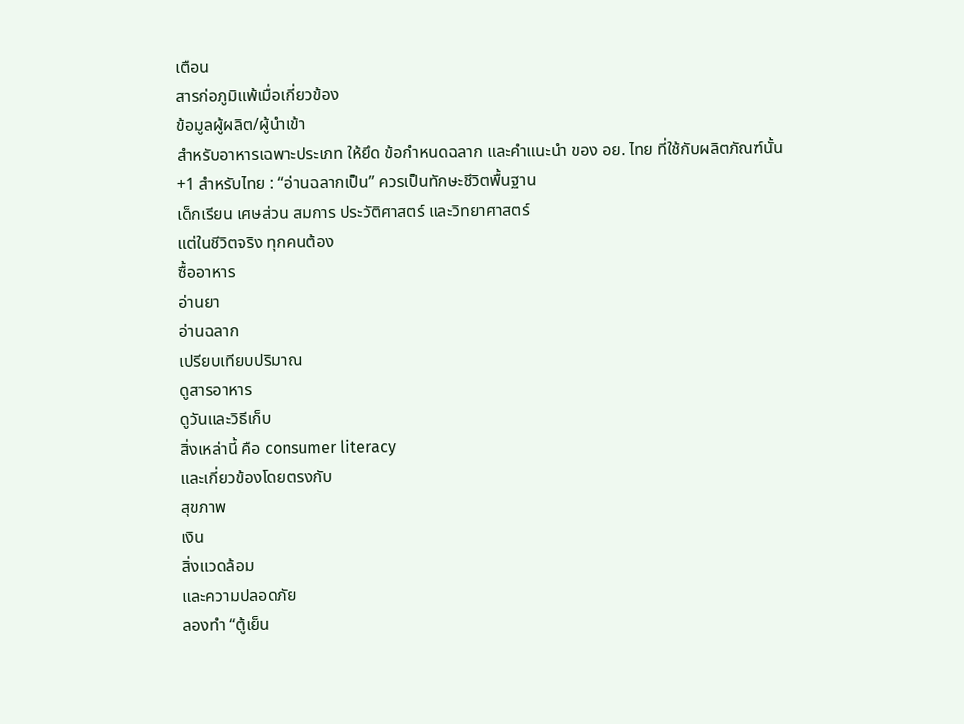เตือน
สารก่อภูมิแพ้เมื่อเกี่ยวข้อง
ข้อมูลผู้ผลิต/ผู้นำเข้า
สำหรับอาหารเฉพาะประเภท ให้ยึด ข้อกำหนดฉลาก และคำแนะนำ ของ อย. ไทย ที่ใช้กับผลิตภัณฑ์นั้น
+1 สำหรับไทย : “อ่านฉลากเป็น” ควรเป็นทักษะชีวิตพื้นฐาน
เด็กเรียน เศษส่วน สมการ ประวัติศาสตร์ และวิทยาศาสตร์
แต่ในชีวิตจริง ทุกคนต้อง
ซื้ออาหาร
อ่านยา
อ่านฉลาก
เปรียบเทียบปริมาณ
ดูสารอาหาร
ดูวันและวิธีเก็บ
สิ่งเหล่านี้ คือ consumer literacy
และเกี่ยวข้องโดยตรงกับ
สุขภาพ
เงิน
สิ่งแวดล้อม
และความปลอดภัย
ลองทำ “ตู้เย็น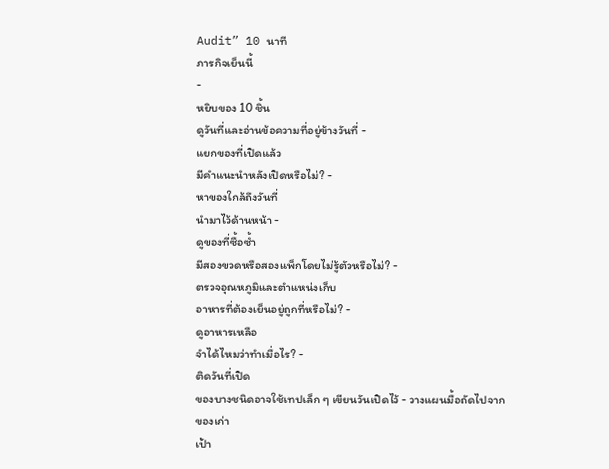Audit” 10 นาที
ภารกิจเย็นนี้
-
หยิบของ 10 ชิ้น
ดูวันที่และอ่านข้อความที่อยู่ข้างวันที่ -
แยกของที่เปิดแล้ว
มีคำแนะนำหลังเปิดหรือไม่? -
หาของใกล้ถึงวันที่
นำมาไว้ด้านหน้า -
ดูของที่ซื้อซ้ำ
มีสองขวดหรือสองแพ็กโดยไม่รู้ตัวหรือไม่? -
ตรวจอุณหภูมิและตำแหน่งเก็บ
อาหารที่ต้องเย็นอยู่ถูกที่หรือไม่? -
ดูอาหารเหลือ
จำได้ไหมว่าทำเมื่อไร? -
ติดวันที่เปิด
ของบางชนิดอาจใช้เทปเล็ก ๆ เขียนวันเปิดไว้ - วางแผนมื้อถัดไปจากของเก่า
เป้า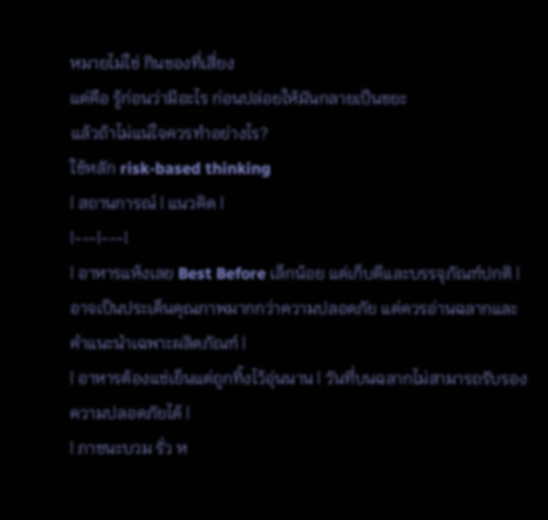หมายไม่ใช่ กินของที่เสี่ยง
แต่คือ รู้ก่อนว่ามีอะไร ก่อนปล่อยให้มันกลายเป็นขยะ
แล้วถ้าไม่แน่ใจควรทำอย่างไร?
ใช้หลัก risk-based thinking
| สถานการณ์ | แนวคิด |
|---|---|
| อาหารแห้งเลย Best Before เล็กน้อย แต่เก็บดีและบรรจุภัณฑ์ปกติ | อาจเป็นประเด็นคุณภาพมากกว่าความปลอดภัย แต่ควรอ่านฉลากและคำแนะนำเฉพาะผลิตภัณฑ์ |
| อาหารต้องแช่เย็นแต่ถูกทิ้งไว้อุ่นนาน | วันที่บนฉลากไม่สามารถรับรองความปลอดภัยได้ |
| ภาชนะบวม รั่ว ห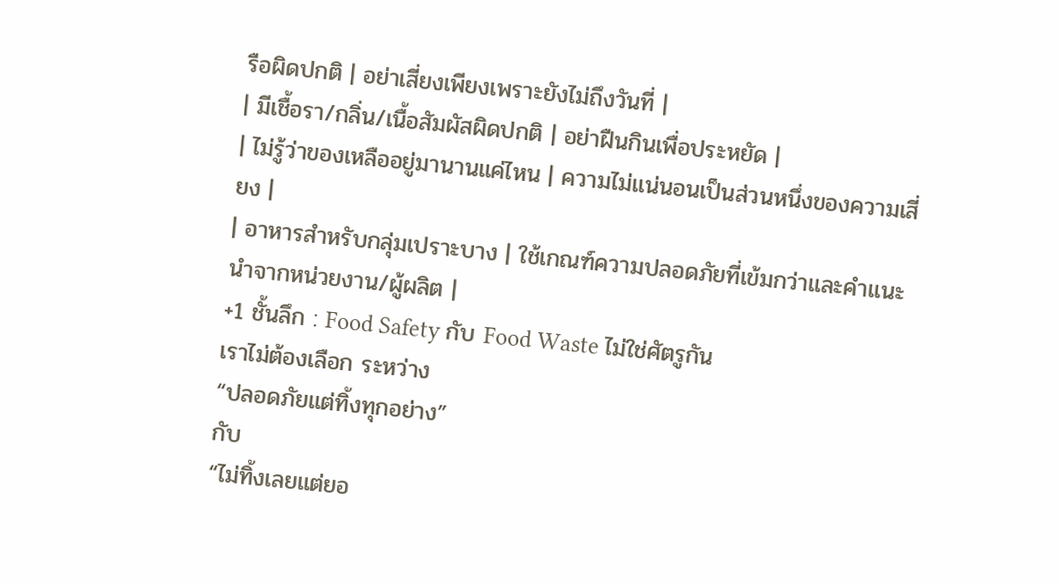รือผิดปกติ | อย่าเสี่ยงเพียงเพราะยังไม่ถึงวันที่ |
| มีเชื้อรา/กลิ่น/เนื้อสัมผัสผิดปกติ | อย่าฝืนกินเพื่อประหยัด |
| ไม่รู้ว่าของเหลืออยู่มานานแค่ไหน | ความไม่แน่นอนเป็นส่วนหนึ่งของความเสี่ยง |
| อาหารสำหรับกลุ่มเปราะบาง | ใช้เกณฑ์ความปลอดภัยที่เข้มกว่าและคำแนะนำจากหน่วยงาน/ผู้ผลิต |
+1 ชั้นลึก : Food Safety กับ Food Waste ไม่ใช่ศัตรูกัน
เราไม่ต้องเลือก ระหว่าง
“ปลอดภัยแต่ทิ้งทุกอย่าง”
กับ
“ไม่ทิ้งเลยแต่ยอ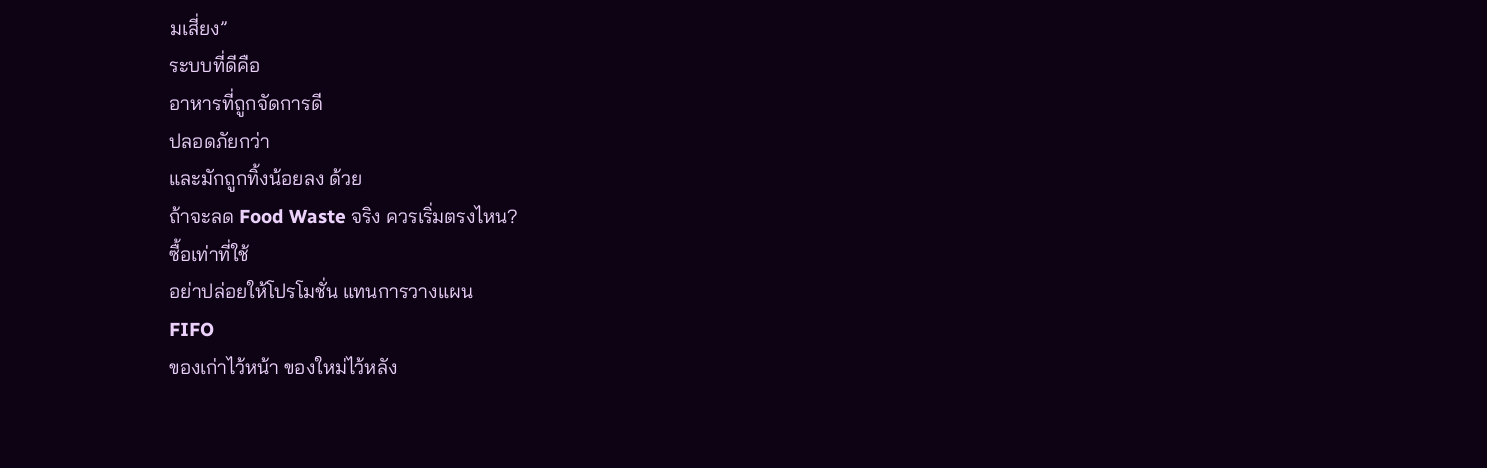มเสี่ยง”
ระบบที่ดีคือ
อาหารที่ถูกจัดการดี
ปลอดภัยกว่า
และมักถูกทิ้งน้อยลง ด้วย
ถ้าจะลด Food Waste จริง ควรเริ่มตรงไหน?
ซื้อเท่าที่ใช้
อย่าปล่อยให้โปรโมชั่น แทนการวางแผน
FIFO
ของเก่าไว้หน้า ของใหม่ไว้หลัง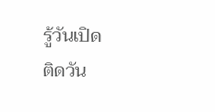รู้วันเปิด
ติดวัน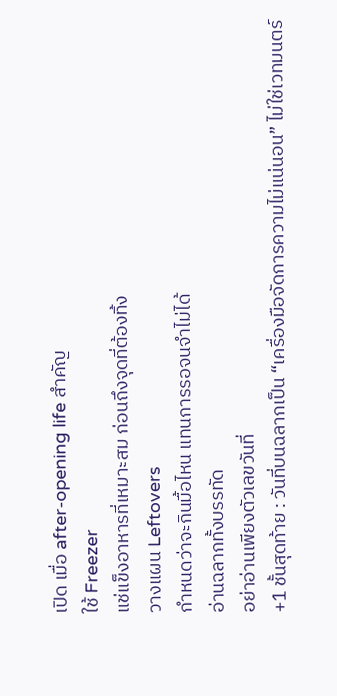เปิด เมื่อ after-opening life สำคัญ
ใช้ Freezer
แช่แข็งอาหารที่เหมาะสม ก่อนถึงจุดที่ต้องทิ้ง
วางแผน Leftovers
กำหนดว่าจะกินมื้อไหน แทนการรอจนจำไม่ได้
อ่านฉลากทั้งบรรทัด
อย่าอ่านเพียงตัวเลขวันที่
+1 ชั้นสุดท้าย : วันที่บนฉลากเป็น “เครื่องมือจัดการความไม่แน่นอน” ไม่ใช่เวทมนตร์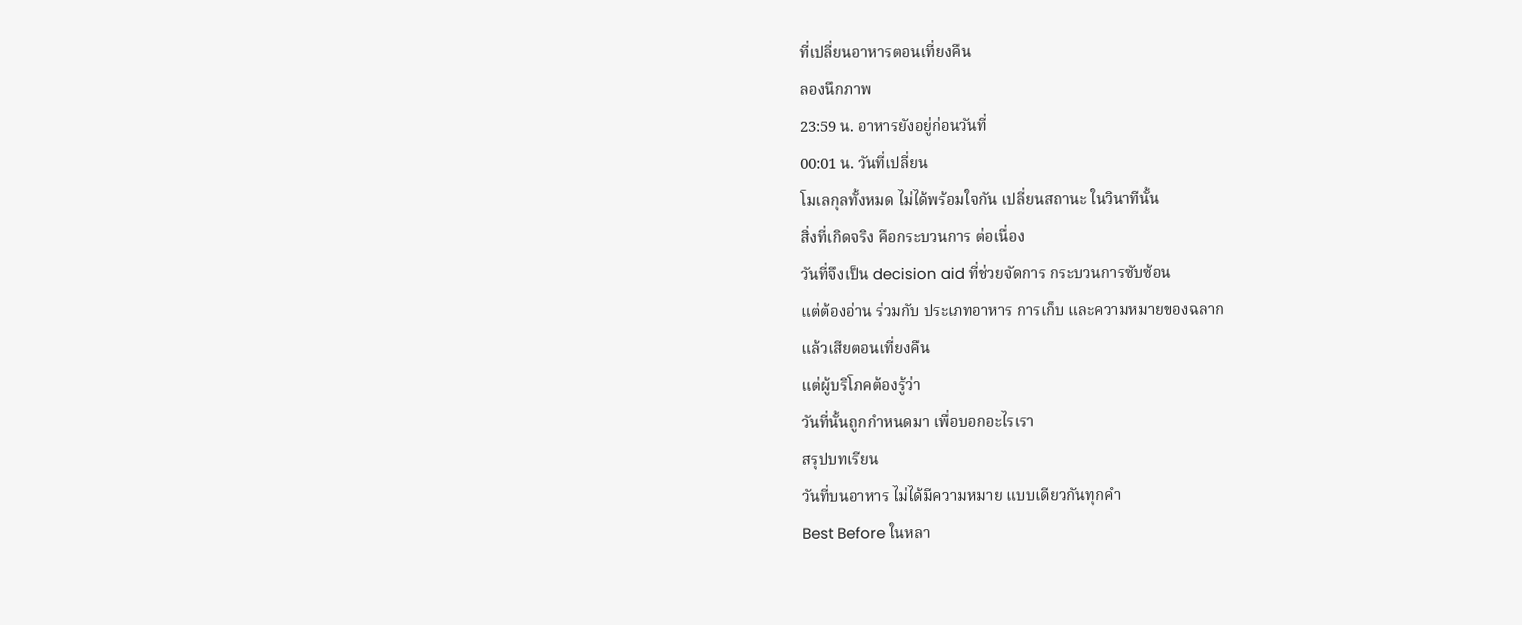ที่เปลี่ยนอาหารตอนเที่ยงคืน
ลองนึกภาพ
23:59 น. อาหารยังอยู่ก่อนวันที่
00:01 น. วันที่เปลี่ยน
โมเลกุลทั้งหมด ไม่ได้พร้อมใจกัน เปลี่ยนสถานะ ในวินาทีนั้น
สิ่งที่เกิดจริง คือกระบวนการ ต่อเนื่อง
วันที่จึงเป็น decision aid ที่ช่วยจัดการ กระบวนการซับซ้อน
แต่ต้องอ่าน ร่วมกับ ประเภทอาหาร การเก็บ และความหมายของฉลาก
แล้วเสียตอนเที่ยงคืน
แต่ผู้บริโภคต้องรู้ว่า
วันที่นั้นถูกกำหนดมา เพื่อบอกอะไรเรา
สรุปบทเรียน
วันที่บนอาหาร ไม่ได้มีความหมาย แบบเดียวกันทุกคำ
Best Before ในหลา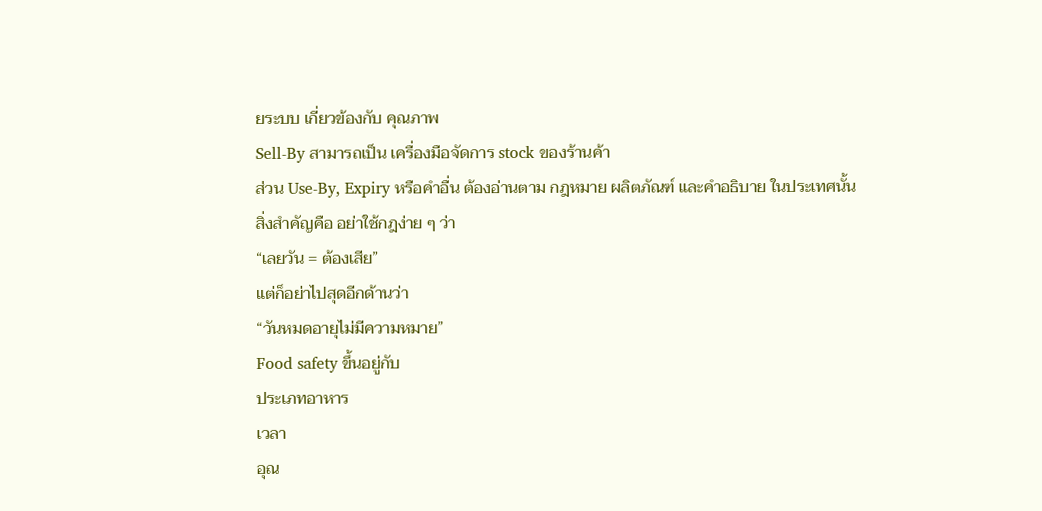ยระบบ เกี่ยวข้องกับ คุณภาพ
Sell-By สามารถเป็น เครื่องมือจัดการ stock ของร้านค้า
ส่วน Use-By, Expiry หรือคำอื่น ต้องอ่านตาม กฎหมาย ผลิตภัณฑ์ และคำอธิบาย ในประเทศนั้น
สิ่งสำคัญคือ อย่าใช้กฎง่าย ๆ ว่า
“เลยวัน = ต้องเสีย”
แต่ก็อย่าไปสุดอีกด้านว่า
“วันหมดอายุไม่มีความหมาย”
Food safety ขึ้นอยู่กับ
ประเภทอาหาร
เวลา
อุณ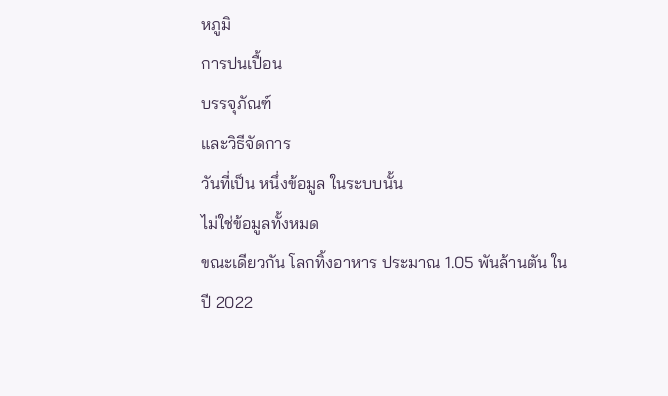หภูมิ
การปนเปื้อน
บรรจุภัณฑ์
และวิธีจัดการ
วันที่เป็น หนึ่งข้อมูล ในระบบนั้น
ไม่ใช่ข้อมูลทั้งหมด
ขณะเดียวกัน โลกทิ้งอาหาร ประมาณ 1.05 พันล้านตัน ในปี 2022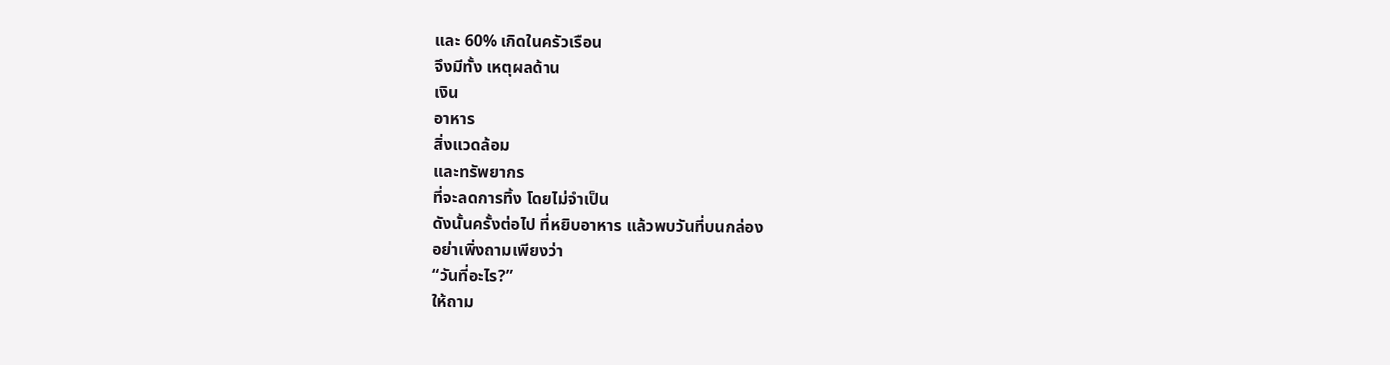และ 60% เกิดในครัวเรือน
จึงมีทั้ง เหตุผลด้าน
เงิน
อาหาร
สิ่งแวดล้อม
และทรัพยากร
ที่จะลดการทิ้ง โดยไม่จำเป็น
ดังนั้นครั้งต่อไป ที่หยิบอาหาร แล้วพบวันที่บนกล่อง
อย่าเพิ่งถามเพียงว่า
“วันที่อะไร?”
ให้ถาม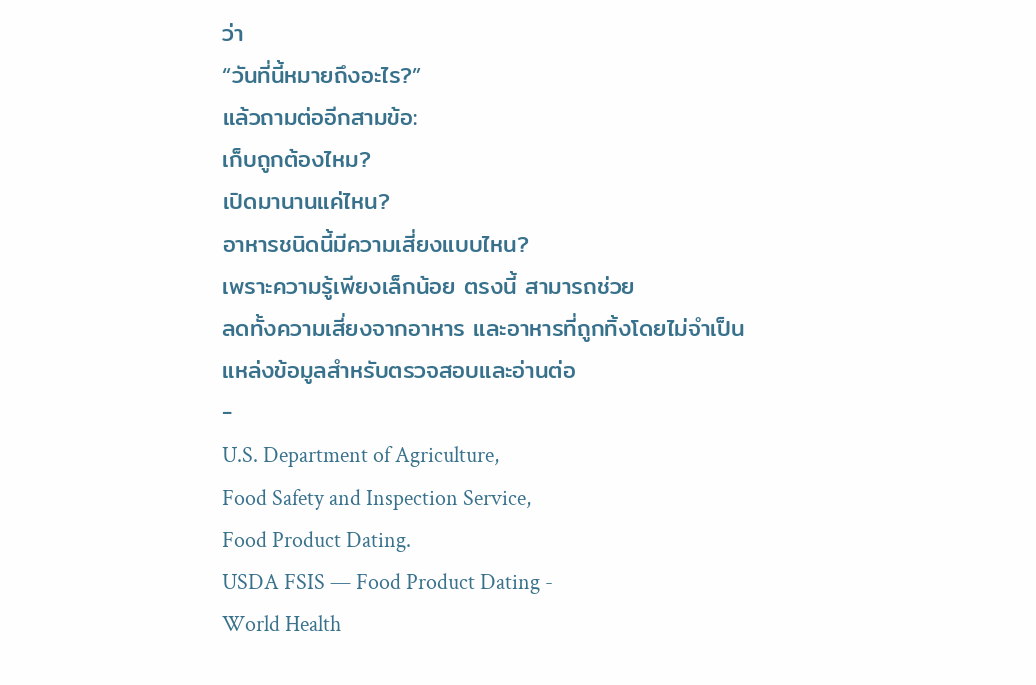ว่า
“วันที่นี้หมายถึงอะไร?”
แล้วถามต่ออีกสามข้อ:
เก็บถูกต้องไหม?
เปิดมานานแค่ไหน?
อาหารชนิดนี้มีความเสี่ยงแบบไหน?
เพราะความรู้เพียงเล็กน้อย ตรงนี้ สามารถช่วย
ลดทั้งความเสี่ยงจากอาหาร และอาหารที่ถูกทิ้งโดยไม่จำเป็น
แหล่งข้อมูลสำหรับตรวจสอบและอ่านต่อ
-
U.S. Department of Agriculture,
Food Safety and Inspection Service,
Food Product Dating.
USDA FSIS — Food Product Dating -
World Health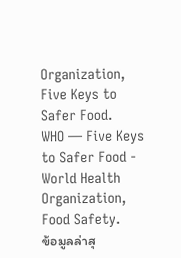Organization,
Five Keys to Safer Food.
WHO — Five Keys to Safer Food -
World Health Organization,
Food Safety.
ข้อมูลล่าสุ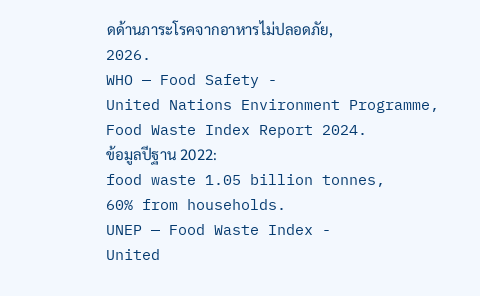ดด้านภาระโรคจากอาหารไม่ปลอดภัย,
2026.
WHO — Food Safety -
United Nations Environment Programme,
Food Waste Index Report 2024.
ข้อมูลปีฐาน 2022:
food waste 1.05 billion tonnes,
60% from households.
UNEP — Food Waste Index -
United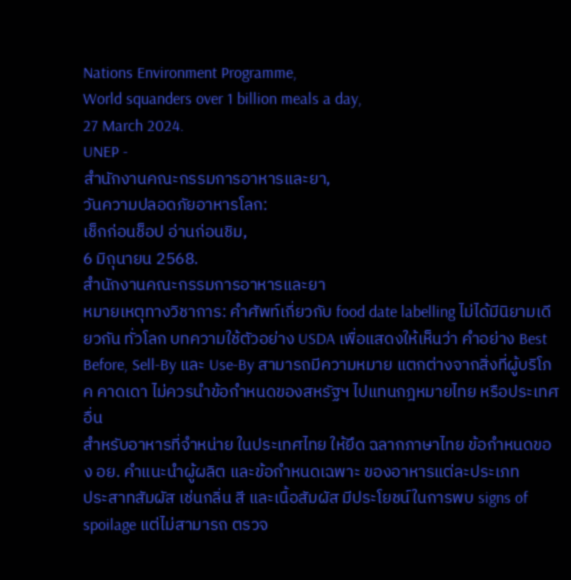Nations Environment Programme,
World squanders over 1 billion meals a day,
27 March 2024.
UNEP -
สำนักงานคณะกรรมการอาหารและยา,
วันความปลอดภัยอาหารโลก:
เช็กก่อนช็อป อ่านก่อนชิม,
6 มิถุนายน 2568.
สำนักงานคณะกรรมการอาหารและยา
หมายเหตุทางวิชาการ: คำศัพท์เกี่ยวกับ food date labelling ไม่ได้มีนิยามเดียวกัน ทั่วโลก บทความใช้ตัวอย่าง USDA เพื่อแสดงให้เห็นว่า คำอย่าง Best Before, Sell-By และ Use-By สามารถมีความหมาย แตกต่างจากสิ่งที่ผู้บริโภค คาดเดา ไม่ควรนำข้อกำหนดของสหรัฐฯ ไปแทนกฎหมายไทย หรือประเทศอื่น
สำหรับอาหารที่จำหน่าย ในประเทศไทย ให้ยึด ฉลากภาษาไทย ข้อกำหนดของ อย. คำแนะนำผู้ผลิต และข้อกำหนดเฉพาะ ของอาหารแต่ละประเภท
ประสาทสัมผัส เช่นกลิ่น สี และเนื้อสัมผัส มีประโยชน์ในการพบ signs of spoilage แต่ไม่สามารถ ตรวจ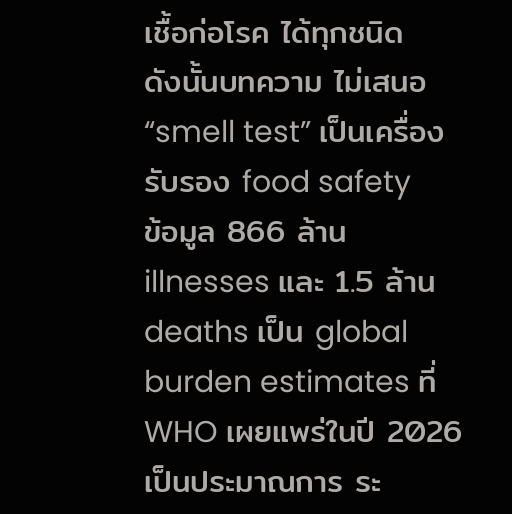เชื้อก่อโรค ได้ทุกชนิด
ดังนั้นบทความ ไม่เสนอ “smell test” เป็นเครื่องรับรอง food safety
ข้อมูล 866 ล้าน illnesses และ 1.5 ล้าน deaths เป็น global burden estimates ที่ WHO เผยแพร่ในปี 2026 เป็นประมาณการ ระ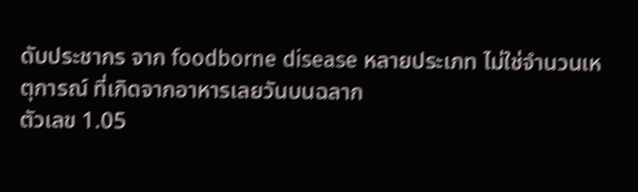ดับประชากร จาก foodborne disease หลายประเภท ไม่ใช่จำนวนเหตุการณ์ ที่เกิดจากอาหารเลยวันบนฉลาก
ตัวเลข 1.05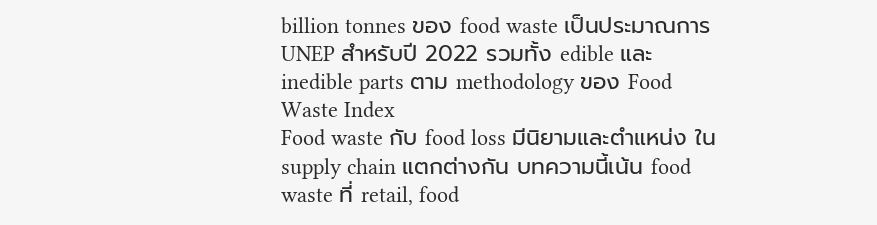billion tonnes ของ food waste เป็นประมาณการ UNEP สำหรับปี 2022 รวมทั้ง edible และ inedible parts ตาม methodology ของ Food Waste Index
Food waste กับ food loss มีนิยามและตำแหน่ง ใน supply chain แตกต่างกัน บทความนี้เน้น food waste ที่ retail, food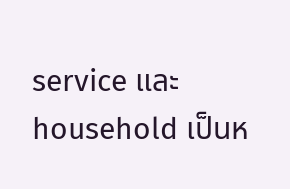service และ household เป็นห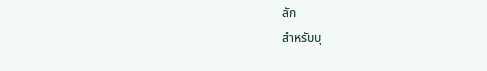ลัก
สำหรับบุ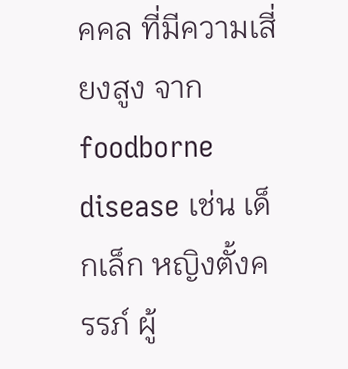คคล ที่มีความเสี่ยงสูง จาก foodborne disease เช่น เด็กเล็ก หญิงตั้งครรภ์ ผู้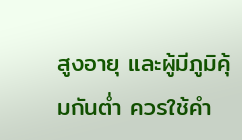สูงอายุ และผู้มีภูมิคุ้มกันต่ำ ควรใช้คำ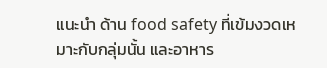แนะนำ ด้าน food safety ที่เข้มงวดเหมาะกับกลุ่มนั้น และอาหาร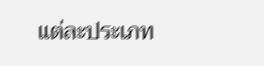แต่ละประเภท